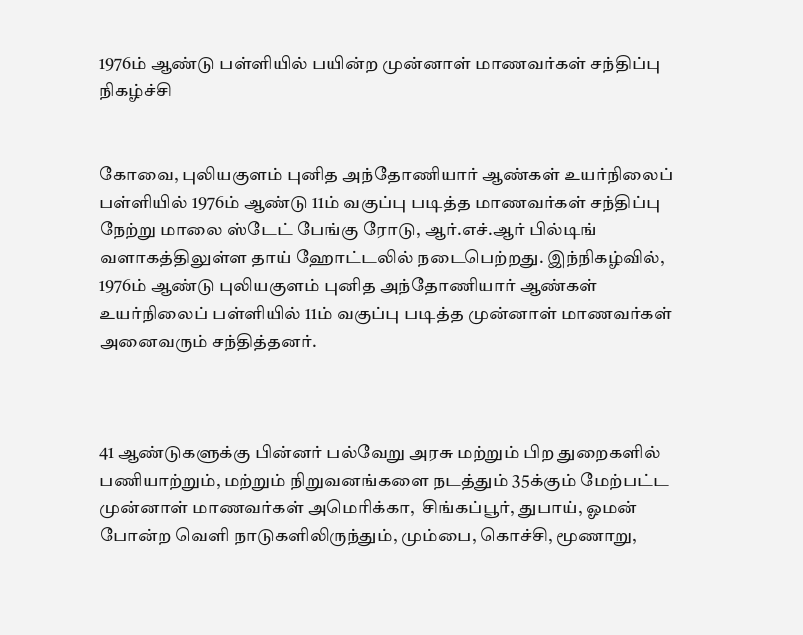1976ம் ஆண்டு பள்ளியில் பயின்ற முன்னாள் மாணவர்கள் சந்திப்பு நிகழ்ச்சி


கோவை, புலியகுளம் புனித அந்தோணியார் ஆண்கள் உயர்நிலைப் பள்ளியில் 1976ம் ஆண்டு 11ம் வகுப்பு படித்த மாணவர்கள் சந்திப்பு  நேற்று மாலை ஸ்டேட் பேங்கு ரோடு, ஆர்.எச்.ஆர் பில்டிங் வளாகத்திலுள்ள தாய் ஹோட்டலில் நடைபெற்றது. இந்நிகழ்வில், 1976ம் ஆண்டு புலியகுளம் புனித அந்தோணியார் ஆண்கள் உயர்நிலைப் பள்ளியில் 11ம் வகுப்பு படித்த முன்னாள் மாணவர்கள் அனைவரும் சந்தித்தனர்.



41 ஆண்டுகளுக்கு பின்னர் பல்வேறு அரசு மற்றும் பிற துறைகளில் பணியாற்றும், மற்றும் நிறுவனங்களை நடத்தும் 35க்கும் மேற்பட்ட முன்னாள் மாணவர்கள் அமெரிக்கா,  சிங்கப்பூர், துபாய், ஓமன் போன்ற வெளி நாடுகளிலிருந்தும், மும்பை, கொச்சி, மூணாறு,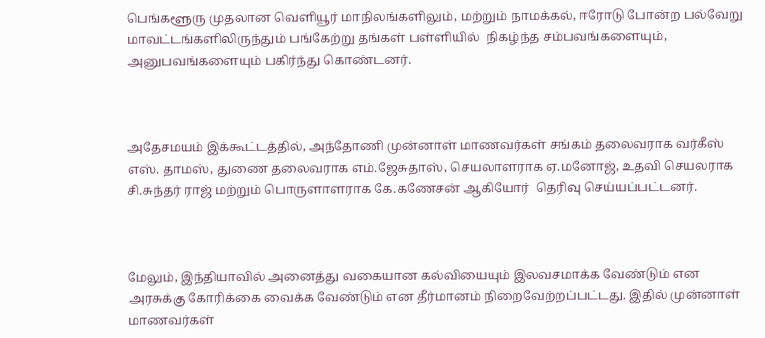பெங்களூரு முதலான வெளியூர் மாநிலங்களிலும், மற்றும் நாமக்கல், ஈரோடு போன்ற பல்வேறு மாவட்டங்களிலிருந்தும் பங்கேற்று தங்கள் பள்ளியில்  நிகழ்ந்த சம்பவங்களையும், அனுபவங்களையும் பகிர்ந்து கொண்டனர்.



அதேசமயம் இக்கூட்டத்தில், அந்தோணி முன்னாள் மாணவர்கள் சங்கம் தலைவராக வர்கீஸ் எஸ். தாமஸ், துணை தலைவராக எம்.ஜேசுதாஸ், செயலாளராக ஏ.மனோஜ், உதவி செயலராக சி.சுந்தர் ராஜ் மற்றும் பொருளாளராக கே.கணேசன் ஆகியோர்  தெரிவு செய்யப்பட்டனர்.



மேலும், இந்தியாவில் அனைத்து வகையான கல்வியையும் இலவசமாக்க வேண்டும் என அரசுக்கு கோரிக்கை வைக்க வேண்டும் என தீர்மானம் நிறைவேற்றப்பட்டது. இதில் முன்னாள் மாணவர்கள்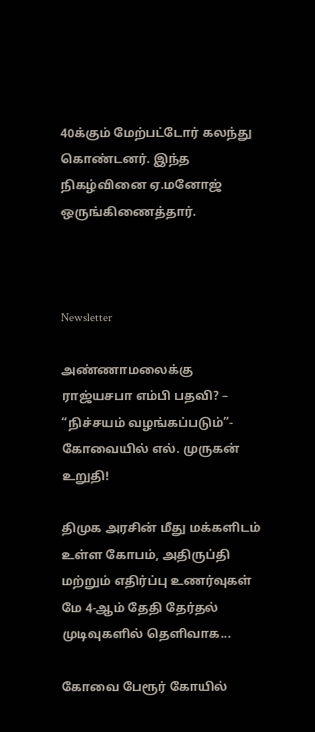40க்கும் மேற்பட்டோர் கலந்து கொண்டனர். இந்த நிகழ்வினை ஏ.மனோஜ் ஒருங்கிணைத்தார்.



Newsletter

அண்ணாமலைக்கு ராஜ்யசபா எம்பி பதவி? – “நிச்சயம் வழங்கப்படும்”- கோவையில் எல். முருகன் உறுதி!

திமுக அரசின் மீது மக்களிடம் உள்ள கோபம், அதிருப்தி மற்றும் எதிர்ப்பு உணர்வுகள் மே 4-ஆம் தேதி தேர்தல் முடிவுகளில் தெளிவாக...

கோவை பேரூர் கோயில்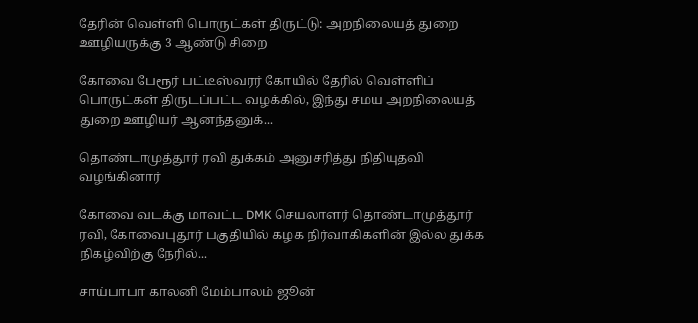தேரின் வெள்ளி பொருட்கள் திருட்டு: அறநிலையத் துறை ஊழியருக்கு 3 ஆண்டு சிறை

கோவை பேரூர் பட்டீஸ்வரர் கோயில் தேரில் வெள்ளிப் பொருட்கள் திருடப்பட்ட வழக்கில், இந்து சமய அறநிலையத் துறை ஊழியர் ஆனந்தனுக்...

தொண்டாமுத்தூர் ரவி துக்கம் அனுசரித்து நிதியுதவி வழங்கினார்

கோவை வடக்கு மாவட்ட DMK செயலாளர் தொண்டாமுத்தூர் ரவி, கோவைபுதூர் பகுதியில் கழக நிர்வாகிகளின் இல்ல துக்க நிகழ்விற்கு நேரில்...

சாய்பாபா காலனி மேம்பாலம் ஜூன்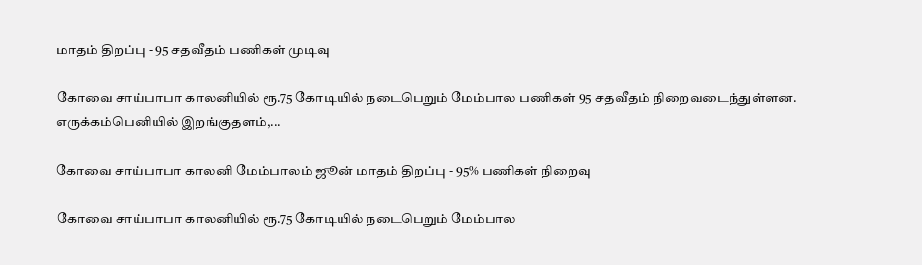மாதம் திறப்பு - 95 சதவீதம் பணிகள் முடிவு

கோவை சாய்பாபா காலனியில் ரூ.75 கோடியில் நடைபெறும் மேம்பால பணிகள் 95 சதவீதம் நிறைவடைந்துள்ளன. எருக்கம்பெனியில் இறங்குதளம்,...

கோவை சாய்பாபா காலனி மேம்பாலம் ஜூன் மாதம் திறப்பு - 95% பணிகள் நிறைவு

கோவை சாய்பாபா காலனியில் ரூ.75 கோடியில் நடைபெறும் மேம்பால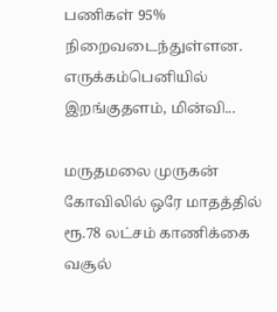பணிகள் 95% நிறைவடைந்துள்ளன. எருக்கம்பெனியில் இறங்குதளம், மின்வி...

மருதமலை முருகன் கோவிலில் ஒரே மாதத்தில் ரூ.78 லட்சம் காணிக்கை வசூல்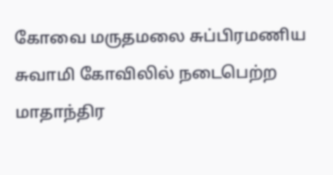கோவை மருதமலை சுப்பிரமணிய சுவாமி கோவிலில் நடைபெற்ற மாதாந்திர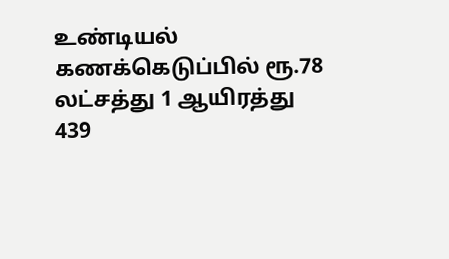உண்டியல் கணக்கெடுப்பில் ரூ.78 லட்சத்து 1 ஆயிரத்து 439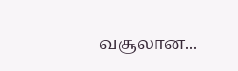வசூலான...